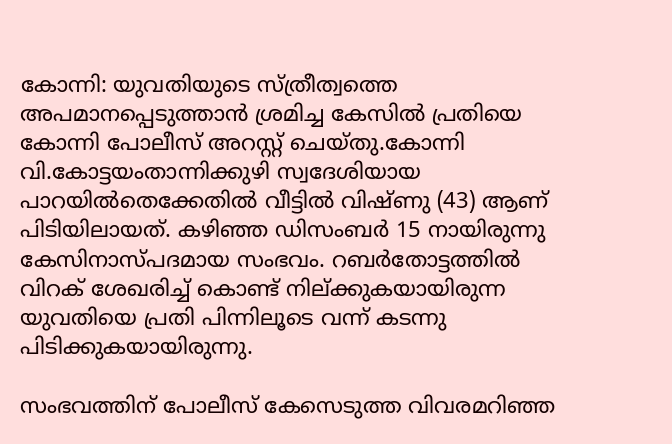കോന്നി: യുവതിയുടെ സ്ത്രീത്വത്തെ അപമാനപ്പെടുത്താന്‍ ശ്രമിച്ച കേസില്‍ പ്രതിയെ കോന്നി പോലീസ് അറസ്റ്റ് ചെയ്തു.കോന്നി വി.കോട്ടയംതാന്നിക്കുഴി സ്വദേശിയായ പാറയില്‍തെക്കേതില്‍ വീട്ടില്‍ വിഷ്ണു (43) ആണ് പിടിയിലായത്. കഴിഞ്ഞ ഡിസംബര്‍ 15 നായിരുന്നു കേസിനാസ്പദമായ സംഭവം. റബര്‍തോട്ടത്തില്‍ വിറക് ശേഖരിച്ച് കൊണ്ട് നില്ക്കുകയായിരുന്ന യുവതിയെ പ്രതി പിന്നിലൂടെ വന്ന് കടന്നു പിടിക്കുകയായിരുന്നു.

സംഭവത്തിന് പോലീസ് കേസെടുത്ത വിവരമറിഞ്ഞ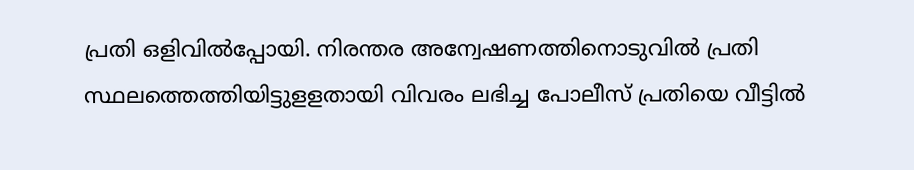പ്രതി ഒളിവില്‍പ്പോയി. നിരന്തര അന്വേഷണത്തിനൊടുവില്‍ പ്രതി സ്ഥലത്തെത്തിയിട്ടുളളതായി വിവരം ലഭിച്ച പോലീസ് പ്രതിയെ വീട്ടില്‍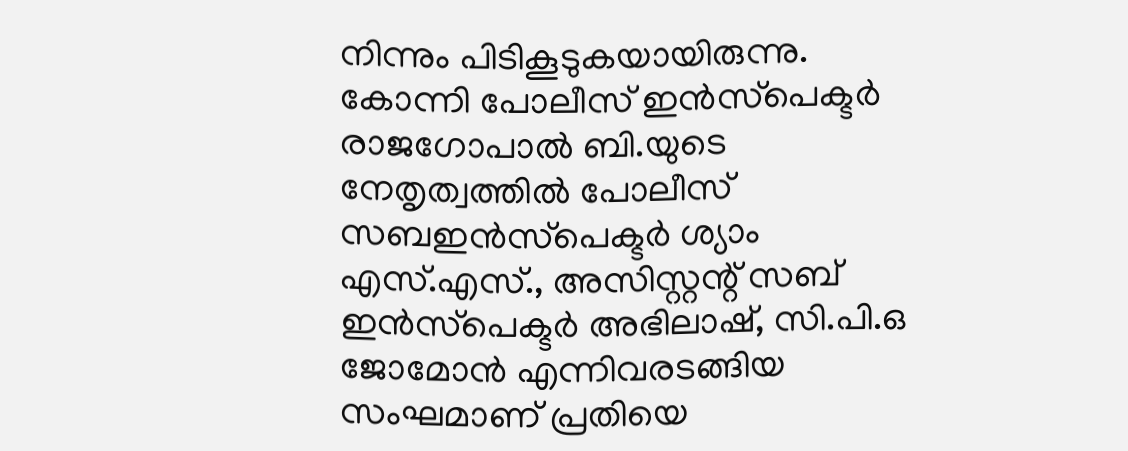നിന്നും പിടികൂടുകയായിരുന്നു. കോന്നി പോലീസ് ഇന്‍സ്‌പെക്ടര്‍ രാജഗോപാല്‍ ബി.യുടെ നേതൃത്വത്തില്‍ പോലീസ് സബഇന്‍സ്‌പെക്ടര്‍ ശ്യാം എസ്.എസ്., അസിസ്റ്റന്റ് സബ് ഇന്‍സ്‌പെക്ടര്‍ അഭിലാഷ്, സി.പി.ഒ ജോമോന്‍ എന്നിവരടങ്ങിയ സംഘമാണ് പ്രതിയെ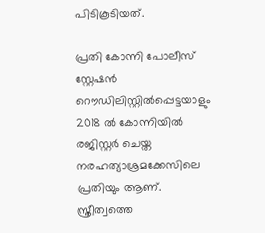പിടികൂടിയത്.

പ്രതി കോന്നി പോലീസ് സ്റ്റേഷന്‍ റൌഡിലിസ്റ്റില്‍പ്പെട്ടയാളും 2018 ല്‍ കോന്നിയില്‍ രജിസ്റ്റര്‍ ചെയ്ത നരഹത്യാശ്രമക്കേസിലെ പ്രതിയും ആണ്. സ്ത്രീത്വത്തെ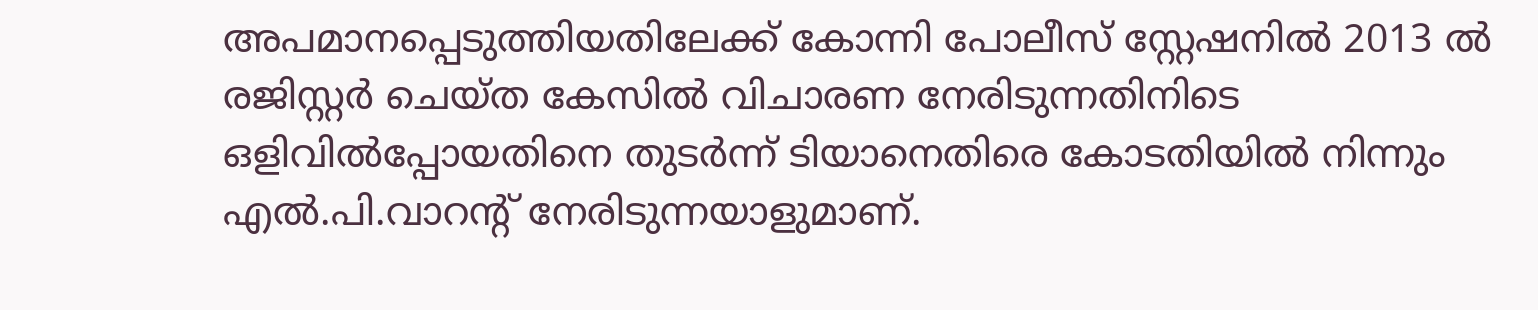അപമാനപ്പെടുത്തിയതിലേക്ക് കോന്നി പോലീസ് സ്റ്റേഷനില്‍ 2013 ല്‍ രജിസ്റ്റര്‍ ചെയ്ത കേസില്‍ വിചാരണ നേരിടുന്നതിനിടെ ഒളിവില്‍പ്പോയതിനെ തുടര്‍ന്ന് ടിയാനെതിരെ കോടതിയില്‍ നിന്നും എല്‍.പി.വാറന്റ് നേരിടുന്നയാളുമാണ്.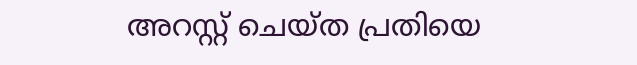അറസ്റ്റ് ചെയ്ത പ്രതിയെ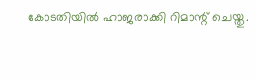കോടതിയില്‍ ഹാജരാക്കി റിമാന്റ് ചെയ്തു.